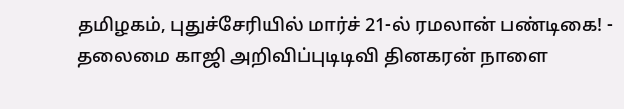தமிழகம், புதுச்சேரியில் மார்ச் 21-ல் ரமலான் பண்டிகை! - தலைமை காஜி அறிவிப்புடிடிவி தினகரன் நாளை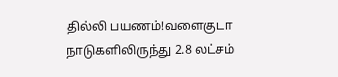தில்லி பயணம்!வளைகுடா நாடுகளிலிருந்து 2.8 லட்சம்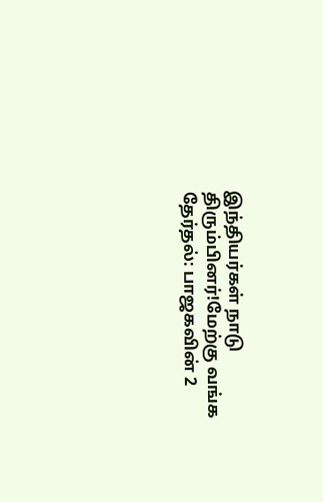இந்தியர்கள் நாடு திரும்பினர்!மேற்கு வங்க தேர்தல்: பாஜகவின் 2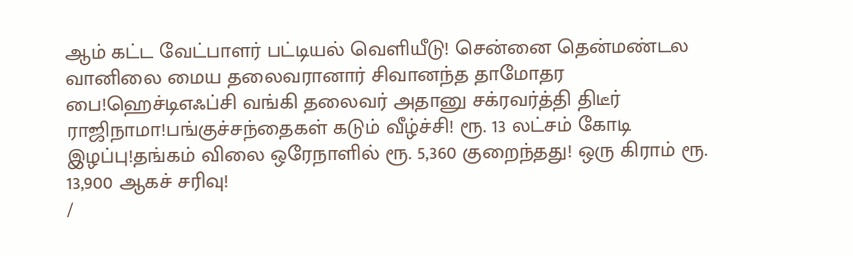ஆம் கட்ட வேட்பாளர் பட்டியல் வெளியீடு! சென்னை தென்மண்டல வானிலை மைய தலைவரானார் சிவானந்த தாமோதர பை!ஹெச்டிஎஃப்சி வங்கி தலைவர் அதானு சக்ரவர்த்தி திடீர் ராஜிநாமா!பங்குச்சந்தைகள் கடும் வீழ்ச்சி! ரூ. 13 லட்சம் கோடி இழப்பு!தங்கம் விலை ஒரேநாளில் ரூ. 5,360 குறைந்தது! ஒரு கிராம் ரூ. 13,900 ஆகச் சரிவு!
/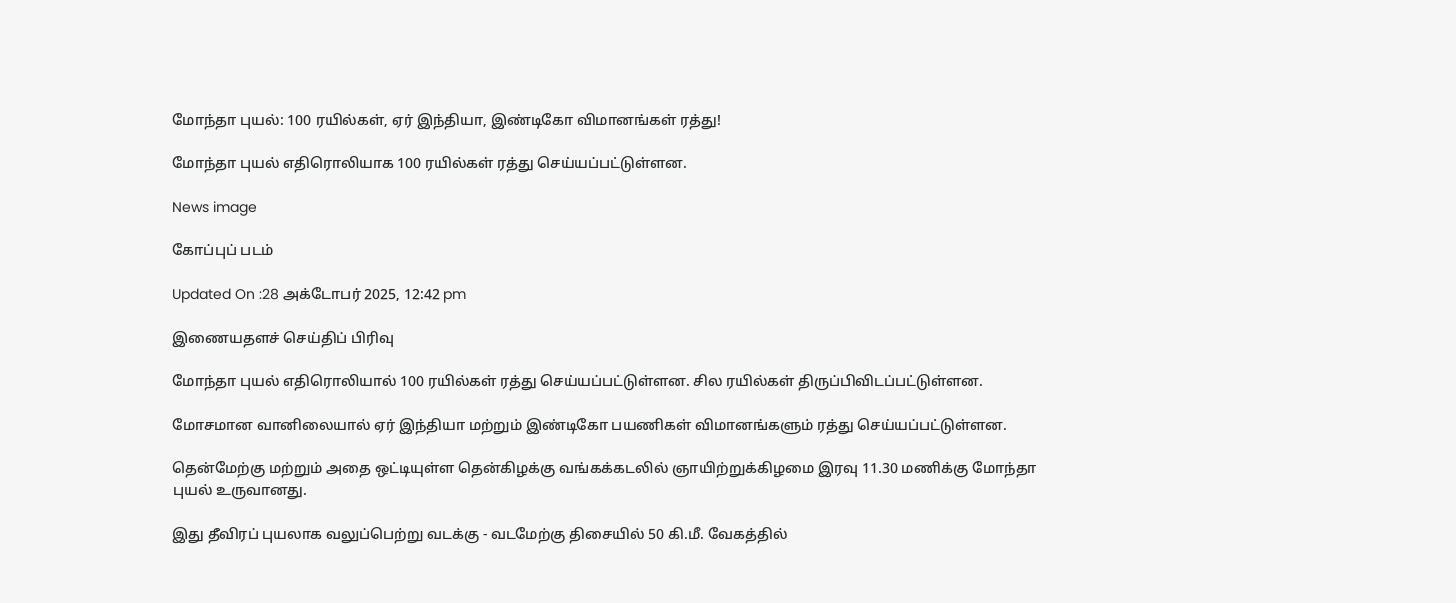மோந்தா புயல்: 100 ரயில்கள், ஏர் இந்தியா, இண்டிகோ விமானங்கள் ரத்து!

மோந்தா புயல் எதிரொலியாக 100 ரயில்கள் ரத்து செய்யப்பட்டுள்ளன.

News image

கோப்புப் படம்

Updated On :28 அக்டோபர் 2025, 12:42 pm

இணையதளச் செய்திப் பிரிவு

மோந்தா புயல் எதிரொலியால் 100 ரயில்கள் ரத்து செய்யப்பட்டுள்ளன. சில ரயில்கள் திருப்பிவிடப்பட்டுள்ளன.

மோசமான வானிலையால் ஏர் இந்தியா மற்றும் இண்டிகோ பயணிகள் விமானங்களும் ரத்து செய்யப்பட்டுள்ளன.

தென்மேற்கு மற்றும் அதை ஒட்டியுள்ள தென்கிழக்கு வங்கக்கடலில் ஞாயிற்றுக்கிழமை இரவு 11.30 மணிக்கு மோந்தா புயல் உருவானது.

இது தீவிரப் புயலாக வலுப்பெற்று வடக்கு - வடமேற்கு திசையில் 50 கி.மீ. வேகத்தில்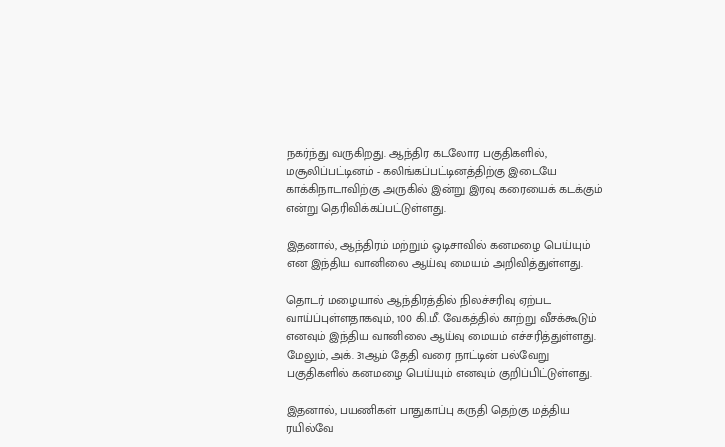நகர்ந்து வருகிறது. ஆந்திர கடலோர பகுதிகளில், மசூலிப்பட்டினம் - கலிங்கப்பட்டினத்திற்கு இடையே காக்கிநாடாவிற்கு அருகில் இன்று இரவு கரையைக் கடக்கும் என்று தெரிவிக்கப்பட்டுள்ளது.

இதனால், ஆந்திரம் மற்றும் ஒடிசாவில் கனமழை பெய்யும் என இந்திய வானிலை ஆய்வு மையம் அறிவித்துள்ளது.

தொடர் மழையால் ஆந்திரத்தில் நிலச்சரிவு ஏற்பட வாய்ப்புள்ளதாகவும், 100 கி.மீ. வேகத்தில் காற்று வீசக்கூடும் எனவும் இந்திய வானிலை ஆய்வு மையம் எச்சரித்துள்ளது. மேலும், அக். 31ஆம் தேதி வரை நாட்டின் பல்வேறு பகுதிகளில் கனமழை பெய்யும் எனவும் குறிப்பிட்டுள்ளது.

இதனால், பயணிகள் பாதுகாப்பு கருதி தெற்கு மத்திய ரயில்வே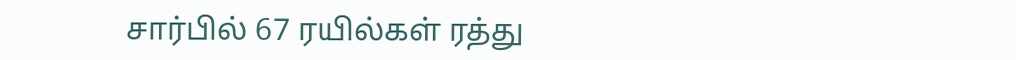சார்பில் 67 ரயில்கள் ரத்து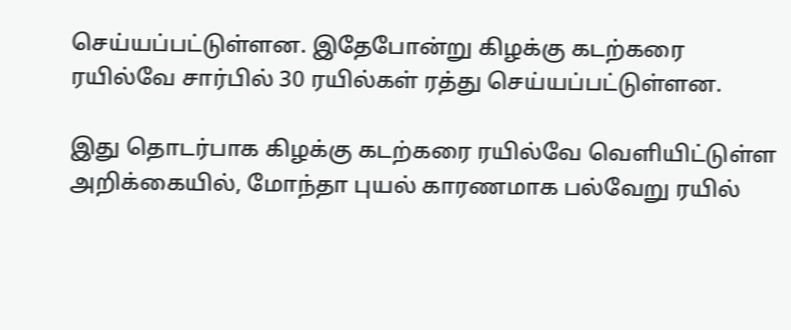செய்யப்பட்டுள்ளன. இதேபோன்று கிழக்கு கடற்கரை ரயில்வே சார்பில் 30 ரயில்கள் ரத்து செய்யப்பட்டுள்ளன.

இது தொடர்பாக கிழக்கு கடற்கரை ரயில்வே வெளியிட்டுள்ள அறிக்கையில், மோந்தா புயல் காரணமாக பல்வேறு ரயில்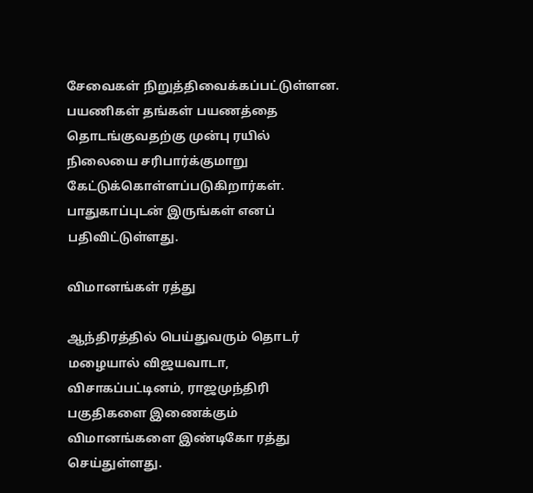சேவைகள் நிறுத்திவைக்கப்பட்டுள்ளன. பயணிகள் தங்கள் பயணத்தை தொடங்குவதற்கு முன்பு ரயில் நிலையை சரிபார்க்குமாறு கேட்டுக்கொள்ளப்படுகிறார்கள். பாதுகாப்புடன் இருங்கள் எனப் பதிவிட்டுள்ளது.

விமானங்கள் ரத்து

ஆந்திரத்தில் பெய்துவரும் தொடர் மழையால் விஜயவாடா, விசாகப்பட்டினம், ராஜமுந்திரி பகுதிகளை இணைக்கும் விமானங்களை இண்டிகோ ரத்து செய்துள்ளது.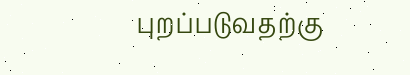புறப்படுவதற்கு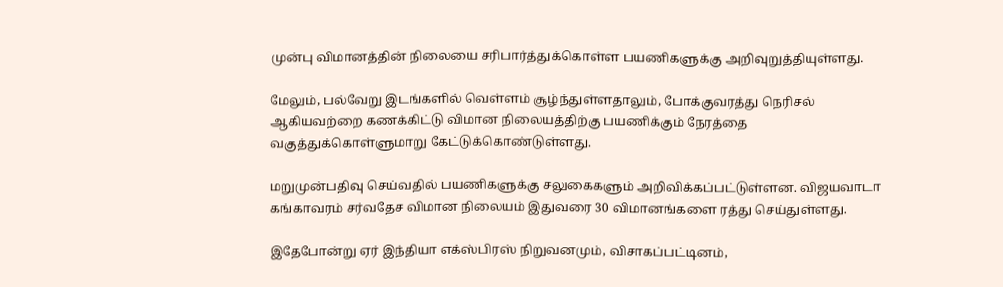முன்பு விமானத்தின் நிலையை சரிபார்த்துக்கொள்ள பயணிகளுக்கு அறிவுறுத்தியுள்ளது.

மேலும், பல்வேறு இடங்களில் வெள்ளம் சூழ்ந்துள்ளதாலும், போக்குவரத்து நெரிசல் ஆகியவற்றை கணக்கிட்டு விமான நிலையத்திற்கு பயணிக்கும் நேரத்தை வகுத்துக்கொள்ளுமாறு கேட்டுக்கொண்டுள்ளது.

மறுமுன்பதிவு செய்வதில் பயணிகளுக்கு சலுகைகளும் அறிவிக்கப்பட்டுள்ளன. விஜயவாடா கங்காவரம் சர்வதேச விமான நிலையம் இதுவரை 30 விமானங்களை ரத்து செய்துள்ளது.

இதேபோன்று ஏர் இந்தியா எக்ஸ்பிரஸ் நிறுவனமும், விசாகப்பட்டினம்,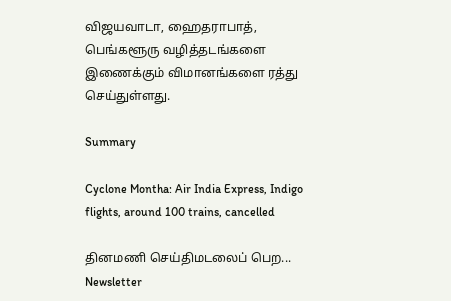விஜயவாடா, ஹைதராபாத், பெங்களூரு வழித்தடங்களை இணைக்கும் விமானங்களை ரத்து செய்துள்ளது.

Summary

Cyclone Montha: Air India Express, Indigo flights, around 100 trains, cancelled

தினமணி செய்திமடலைப் பெற... Newsletter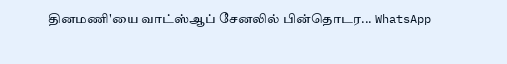தினமணி'யை வாட்ஸ்ஆப் சேனலில் பின்தொடர... WhatsApp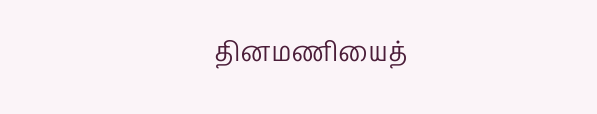தினமணியைத்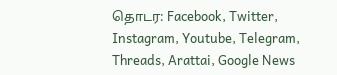தொடர: Facebook, Twitter, Instagram, Youtube, Telegram, Threads, Arattai, Google News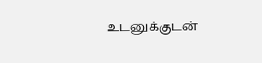உடனுக்குடன்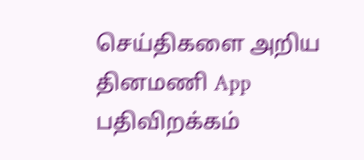செய்திகளை அறிய தினமணி App பதிவிறக்கம்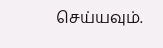செய்யவும்.